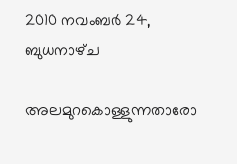2010 നവംബർ 24, ബുധനാഴ്‌ച

അലമുറകൊള്ളുന്നതാരോ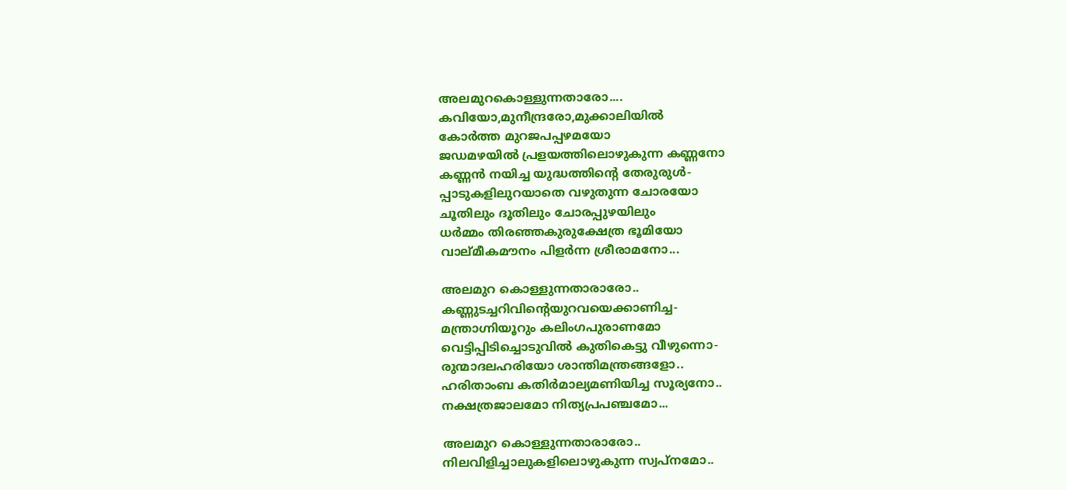അലമുറകൊള്ളുന്നതാരോ....
കവിയോ,മുനീന്ദ്രരോ,മുക്കാലിയിൽ
കോർത്ത മുറജപപ്പഴമയോ
ജഡമഴയിൽ പ്രളയത്തിലൊഴുകുന്ന കണ്ണനോ
കണ്ണൻ നയിച്ച യുദ്ധത്തിന്റെ തേരുരുൾ-
പ്പാടുകളിലുറയാതെ വഴുതുന്ന ചോരയോ
ചൂതിലും ദൂതിലും ചോരപ്പുഴയിലും
ധർമ്മം തിരഞ്ഞകുരുക്ഷേത്ര ഭൂമിയോ
വാല്മീകമൗനം പിളർന്ന ശ്രീരാമനോ...

അലമുറ കൊള്ളുന്നതാരാരോ..
കണ്ണുടച്ചറിവിന്റെയുറവയെക്കാണിച്ച-
മന്ത്രാഗ്നിയൂറും കലിംഗപുരാണമോ
വെട്ടിപ്പിടിച്ചൊടുവിൽ കുതികെട്ടു വീഴുന്നൊ-
രുന്മാദലഹരിയോ ശാന്തിമന്ത്രങ്ങളോ..
ഹരിതാംബ കതിർമാല്യമണിയിച്ച സൂര്യനോ..
നക്ഷത്രജാലമോ നിത്യപ്രപഞ്ചമോ...

അലമുറ കൊള്ളുന്നതാരാരോ..
നിലവിളിച്ചാലുകളിലൊഴുകുന്ന സ്വപ്നമോ..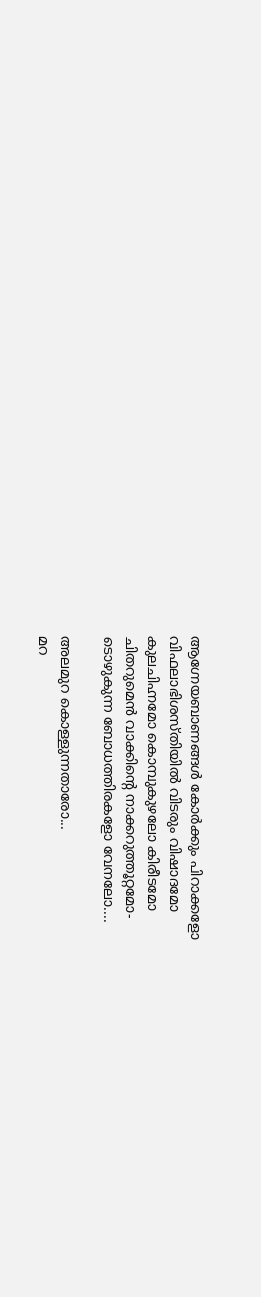ആഗ്നേയബാണങ്ങൾ കോർക്കും പിറാക്കളോ
വിഫലാഭിശസ്തിയിൽ വിടരും വിഷാദമോ
കുലചിഹ്നമോ കൊമ്പുകുഴലോ കിരീടമോ
ചിതറുമെൻ വാക്കിന്റെ നാക്കറുത്തൂറ്റമോ-
ടൊഴുകുന്ന ബോധത്തിരകളോ വേനലോ....

അലമുറ കൊള്ളുന്നതാരോ...
മറ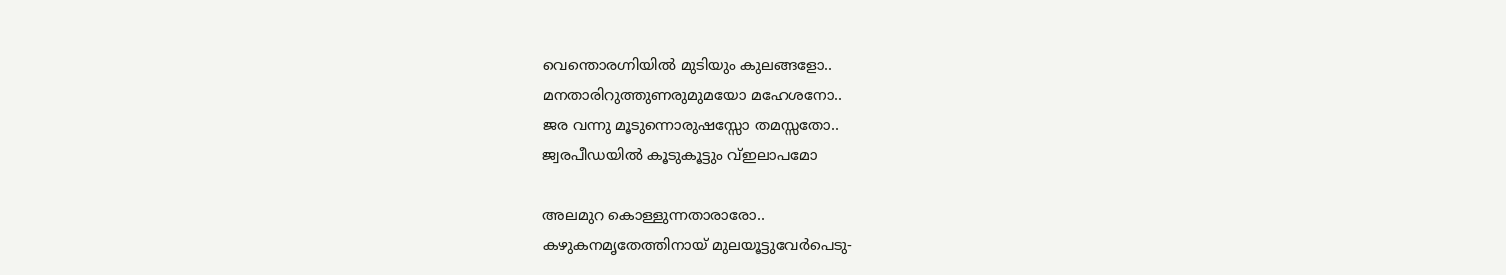വെന്തൊരഗ്നിയിൽ മുടിയും കുലങ്ങളോ..
മനതാരിറുത്തുണരുമുമയോ മഹേശനോ..
ജര വന്നു മൂടുന്നൊരുഷസ്സോ തമസ്സതോ..
ജ്വരപീഡയിൽ കൂടുകൂട്ടും വ്ഇലാപമോ

അലമുറ കൊള്ളുന്നതാരാരോ..
കഴുകനമൃതേത്തിനായ് മുലയൂട്ടുവേർപെടു-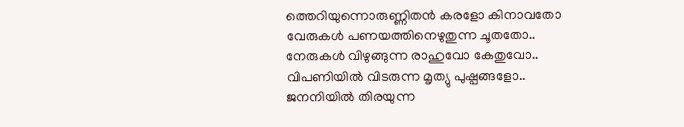ത്തെറിയുന്നൊരുണ്ണിതൻ കരളോ കിനാവതോ
വേരുകൾ പണയത്തിനെഴുതുന്ന ചൂതതോ..
നേരുകൾ വിഴുങ്ങുന്ന രാഹുവോ കേതുവോ..
വിപണിയിൽ വിടരുന്ന മൃത്യു പുഷ്പങ്ങളോ..
ജനനിയിൽ തിരയുന്ന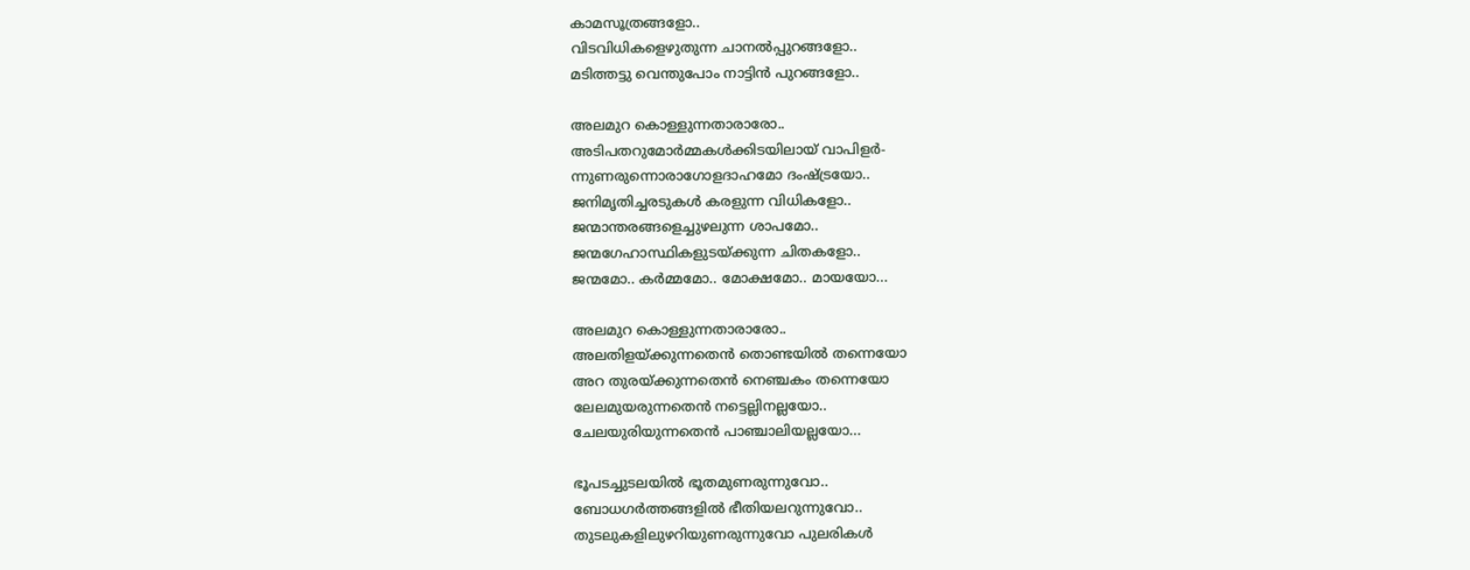കാമസൂത്രങ്ങളോ..
വിടവിധികളെഴുതുന്ന ചാനൽപ്പുറങ്ങളോ..
മടിത്തട്ടു വെന്തുപോം നാട്ടിൻ പുറങ്ങളോ..

അലമുറ കൊള്ളുന്നതാരാരോ..
അടിപതറുമോർമ്മകൾക്കിടയിലായ് വാപിളർ-
ന്നുണരുന്നൊരാഗോളദാഹമോ ദംഷ്ട്രയോ..
ജനിമൃതിച്ചരടുകൾ കരളുന്ന വിധികളോ..
ജന്മാന്തരങ്ങളെച്ചുഴലുന്ന ശാപമോ..
ജന്മഗേഹാസ്ഥികളുടയ്ക്കുന്ന ചിതകളോ..
ജന്മമോ.. കർമ്മമോ.. മോക്ഷമോ.. മായയോ...

അലമുറ കൊള്ളുന്നതാരാരോ..
അലതിളയ്ക്കുന്നതെൻ തൊണ്ടയിൽ തന്നെയോ
അറ തുരയ്ക്കുന്നതെൻ നെഞ്ചകം തന്നെയോ
ലേലമുയരുന്നതെൻ നട്ടെല്ലിനല്ലയോ..
ചേലയുരിയുന്നതെൻ പാഞ്ചാലിയല്ലയോ...

ഭൂപടച്ചുടലയിൽ ഭൂതമുണരുന്നുവോ..
ബോധഗർത്തങ്ങളിൽ ഭീതിയലറുന്നുവോ..
തുടലുകളിലുഴറിയുണരുന്നുവോ പുലരികൾ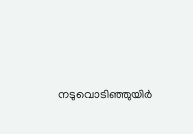നടുവൊടിഞ്ഞുയിർ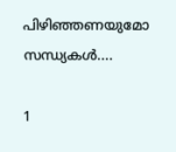പിഴിഞ്ഞണയുമോ സന്ധ്യകൾ....

1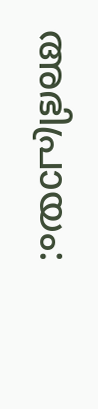അഭിപ്രായം: